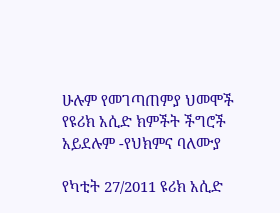ሁሉም የመገጣጠምያ ህመሞች የዩሪክ አሲድ ክምችት ችግሮች አይደሉም -የህክምና ባለሙያ

የካቲት 27/2011 ዩሪክ አሲድ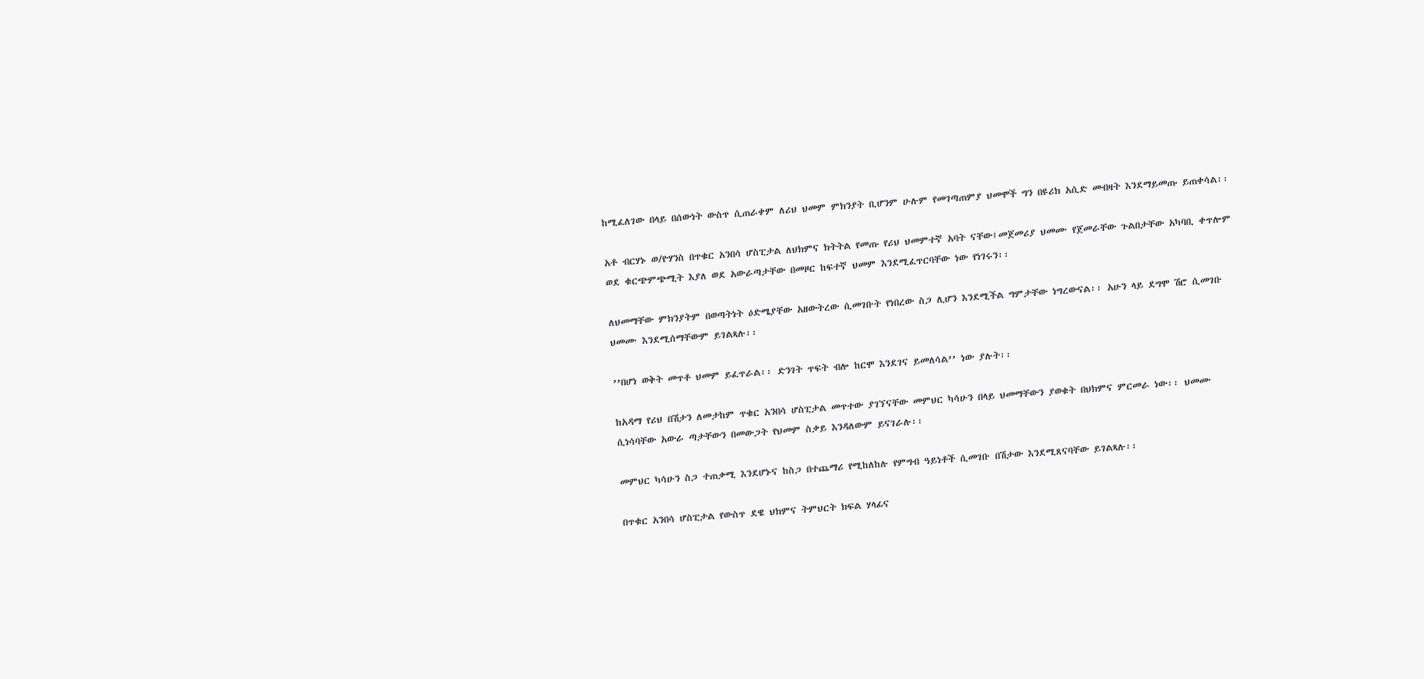ከሚፈለገው በላይ በሰውነት ውስጥ ሲጠራቀም ለሪህ ህመም ምክንያት ቢሆንም ሁሉም የመገጣጠምያ ህመሞች ግን በዩሪክ አሲድ መብዛት እንደማይመጡ ይጠቀሳል፡፡

አቶ ብርሃኑ ወ/ዮሃንስ በጥቁር አንበሳ ሆስፒታል ለህክምና ክትትል የመጡ የሪህ ህመምተኛ አባት ናቸው፤መጀመሪያ ህመሙ የጀመራቸው ጉልበታቸው አካባቢ ቀጥሎም ወደ ቁርጭምጭሚት እያለ ወደ አውራጣታቸው በመዞር ከፍተኛ ህመም እንደሚፈጥርባቸው ነው የነገሩን፡፡

ለህመማቸው ምክንያትም በወጣትነት ዕድሜያቸው አዘውትረው ሲመገቡት የነበረው ስጋ ሊሆን እንደሚችል ግምታቸው ነግረውናል፡፡ አሁን ላይ ደግሞ ሽሮ ሲመገቡ ህመሙ እንደሚሰማቸውም ይገልጻሉ፡፡

’’በሆነ ወቅት መጥቶ ህመም ይፈጥራል፡፡ ድንገት ጥፍት ብሎ ከርሞ እንደገና ይመለሳል’’ ነው ያሉት፡፡

ከአዳማ የሪህ በሽታን ለመታከም ጥቁር አንበሳ ሆስፒታል መጥተው ያገኘናቸው መምህር ካሳሁን በላይ ህመማቸውን ያወቁት በህክምና ምርመራ ነው፡፡ ህመሙ ሲነሳባቸው አውራ ጣታቸውን በመውጋት የህመም ስቃይ እንዳለውም ይናገራሉ፡፡

መምህር ካሳሁን ስጋ ተጠቃሚ እንደሆኑና ከስጋ በተጨማሪ የሚከለከሉ የምግብ ዓይነቶች ሲመገቡ በሽታው እንደሚጸናባቸው ይገልጻሉ፡፡

በጥቁር አንበሳ ሆስፒታል የውስጥ ደዌ ህክምና ትምህርት ክፍል ሃላፊና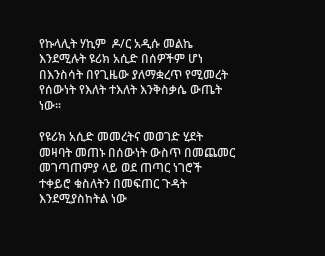የኩላሊት ሃኪም  ዶ/ር አዲሱ መልኬ እንደሚሉት ዩሪክ አሲድ በሰዎችም ሆነ በእንስሳት በየጊዜው ያለማቋረጥ የሚመረት የሰውነት የእለት ተእለት እንቅስቃሴ ውጤት ነው፡፡

የዩሪክ አሲድ መመረትና መወገድ ሂደት መዛባት መጠኑ በሰውነት ውስጥ በመጨመር መገጣጠምያ ላይ ወደ ጠጣር ነገሮች ተቀይሮ ቁስለትን በመፍጠር ጉዳት እንደሚያስከትል ነው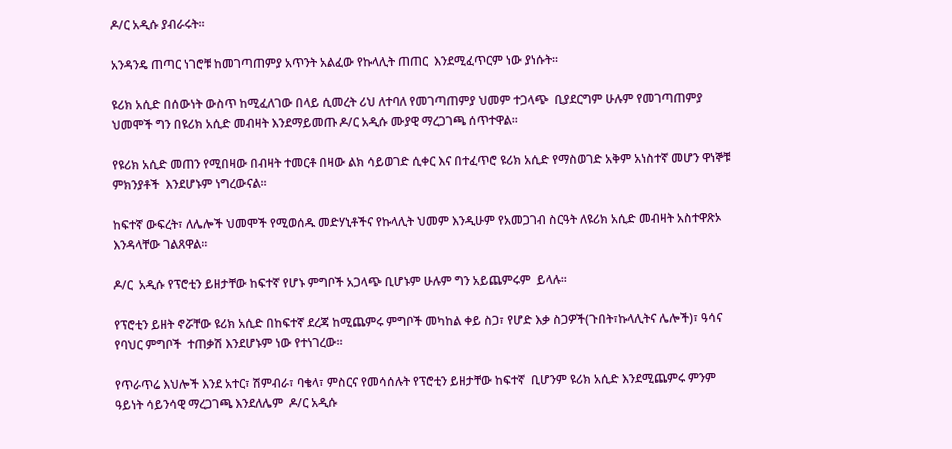ዶ/ር አዲሱ ያብራሩት፡፡

አንዳንዴ ጠጣር ነገሮቹ ከመገጣጠምያ አጥንት አልፈው የኩላሊት ጠጠር  እንደሚፈጥርም ነው ያነሱት፡፡

ዩሪክ አሲድ በሰውነት ውስጥ ከሚፈለገው በላይ ሲመረት ሪህ ለተባለ የመገጣጠምያ ህመም ተጋላጭ  ቢያደርግም ሁሉም የመገጣጠምያ ህመሞች ግን በዩሪክ አሲድ መብዛት እንደማይመጡ ዶ/ር አዲሱ ሙያዊ ማረጋገጫ ሰጥተዋል፡፡

የዩሪክ አሲድ መጠን የሚበዛው በብዛት ተመርቶ በዛው ልክ ሳይወገድ ሲቀር እና በተፈጥሮ ዩሪክ አሲድ የማስወገድ አቅም አነስተኛ መሆን ዋነኞቹ ምክንያቶች  እንደሆኑም ነግረውናል፡፡

ከፍተኛ ውፍረት፣ ለሌሎች ህመሞች የሚወሰዱ መድሃኒቶችና የኩላሊት ህመም እንዲሁም የአመጋገብ ስርዓት ለዩሪክ አሲድ መብዛት አስተዋጽኦ እንዳላቸው ገልጸዋል፡፡

ዶ/ር  አዲሱ የፕሮቲን ይዘታቸው ከፍተኛ የሆኑ ምግቦች አጋላጭ ቢሆኑም ሁሉም ግን አይጨምሩም  ይላሉ፡፡

የፕሮቲን ይዘት ኖሯቸው ዩሪክ አሲድ በከፍተኛ ደረጃ ከሚጨምሩ ምግቦች መካከል ቀይ ስጋ፣ የሆድ እቃ ስጋዎች(ጉበት፣ኩላሊትና ሌሎች)፣ ዓሳና የባህር ምግቦች  ተጠቃሽ እንደሆኑም ነው የተነገረው፡፡

የጥራጥሬ እህሎች እንደ አተር፣ ሽምብራ፣ ባቄላ፣ ምስርና የመሳሰሉት የፕሮቲን ይዘታቸው ከፍተኛ  ቢሆንም ዩሪክ አሲድ እንደሚጨምሩ ምንም ዓይነት ሳይንሳዊ ማረጋገጫ እንደለሌም  ዶ/ር አዲሱ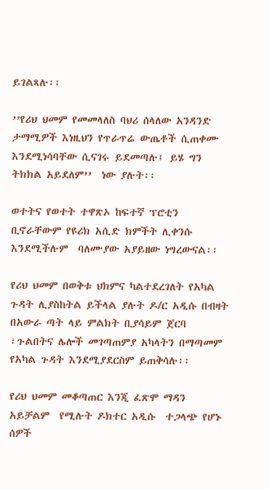ይገልጻሉ፡፡

’’የሪህ ህመም የመመላለስ ባህሪ ሰላለው አንዳንድ ታማሚዎች እነዚህን የጥራጥሬ ውጤቶች ሲጠቀሙ እንደሚነሳባቸው ሲናገሩ ይደመጣሉ፤ ይሄ ግን ትክክል አይደለም’’  ነው ያሉት፡፡

ወተትና የወተት ተዋጽኦ ከፍተኛ ፕሮቲን ቢኖራቸውም የዩሪክ አሲድ ክምችት ሊቀንሱ እንደሚችሉም  ባለሙያው አያይዘው ነግረውናል፡፡

የሪህ ህመም በወቅቱ ህክምና ካልተደረገለት የአካል ጉዳት ሊያስከትል ይችላል ያሉት ዶ/ር አዲሱ በብዛት በአውራ ጣት ላይ ምልክት ቢያሳይም ጀርባ ፣ጉልበትና ሌሎች መገጣጠምያ አካላትን በማጣመም የአካል ጉዳት እንደሚያደርስም ይጠቅሳሉ፡፡

የሪህ ህመም መቆጣጠር እንጂ ፈጽሞ ማዳን አይቻልም  የሚሉት ዶክተር አዲሱ  ተጋላጭ የሆኑ ሰዎች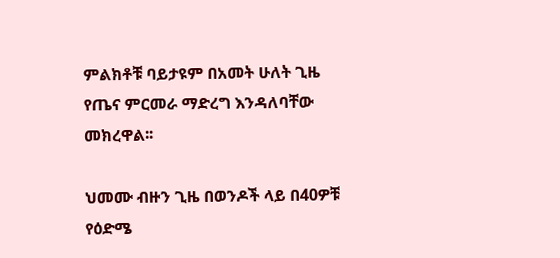ምልክቶቹ ባይታዩም በአመት ሁለት ጊዜ የጤና ምርመራ ማድረግ እንዳለባቸው መክረዋል፡፡

ህመሙ ብዙን ጊዜ በወንዶች ላይ በ40ዎቹ የዕድሜ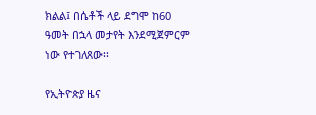ክልል፤ በሴቶች ላይ ደግሞ ከ60 ዓመት በኋላ መታየት እንደሚጀምርም ነው የተገለጸው፡፡

የኢትዮጵያ ዜና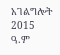አገልግሎት
2015
ዓ.ም